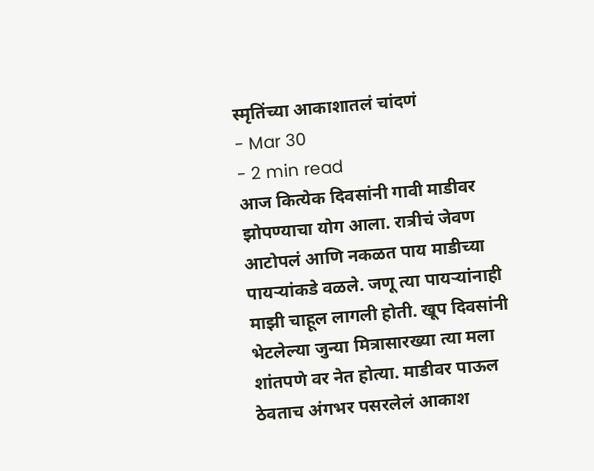स्मृतिंच्या आकाशातलं चांदणं
- Mar 30
- 2 min read
आज कित्येक दिवसांनी गावी माडीवर झोपण्याचा योग आला. रात्रीचं जेवण आटोपलं आणि नकळत पाय माडीच्या पायऱ्यांकडे वळले. जणू त्या पायऱ्यांनाही माझी चाहूल लागली होती. खूप दिवसांनी भेटलेल्या जुन्या मित्रासारख्या त्या मला शांतपणे वर नेत होत्या. माडीवर पाऊल ठेवताच अंगभर पसरलेलं आकाश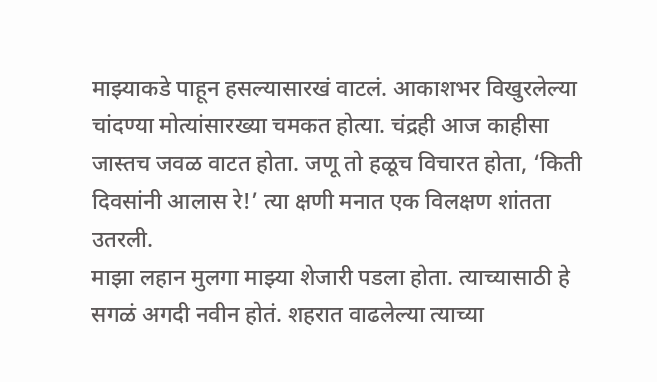माझ्याकडे पाहून हसल्यासारखं वाटलं. आकाशभर विखुरलेल्या चांदण्या मोत्यांसारख्या चमकत होत्या. चंद्रही आज काहीसा जास्तच जवळ वाटत होता. जणू तो हळूच विचारत होता, ‘किती दिवसांनी आलास रे!’ त्या क्षणी मनात एक विलक्षण शांतता उतरली.
माझा लहान मुलगा माझ्या शेजारी पडला होता. त्याच्यासाठी हे सगळं अगदी नवीन होतं. शहरात वाढलेल्या त्याच्या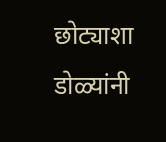छोट्याशा डोळ्यांनी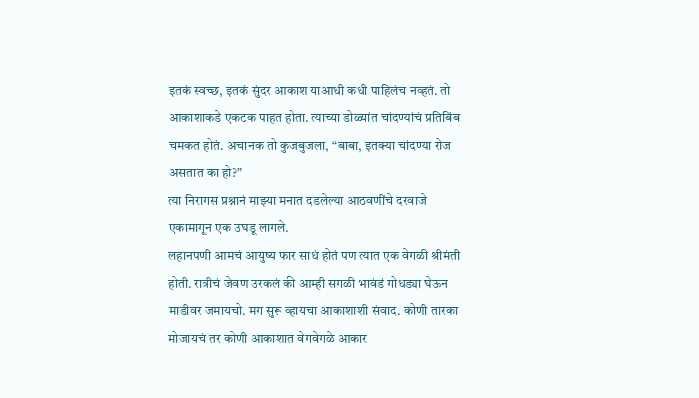इतकं स्वच्छ, इतकं सुंदर आकाश याआधी कधी पाहिलंच नव्हतं. तो आकाशाकडे एकटक पाहत होता. त्याच्या डोळ्यांत चांदण्यांचं प्रतिबिंब चमकत होतं. अचानक तो कुजबुजला, “बाबा, इतक्या चांदण्या रोज असतात का हो?”
त्या निरागस प्रश्नानं माझ्या मनात दडलेल्या आठवणींचे दरवाजे एकामागून एक उघडू लागले.
लहानपणी आमचं आयुष्य फार साधं होतं पण त्यात एक वेगळी श्रीमंती होती. रात्रीचं जेवण उरकलं की आम्ही सगळी भावंडं गोधड्या घेऊन माडीवर जमायचो. मग सुरू व्हायचा आकाशाशी संवाद. कोणी तारका मोजायचं तर कोणी आकाशात वेगवेगळे आकार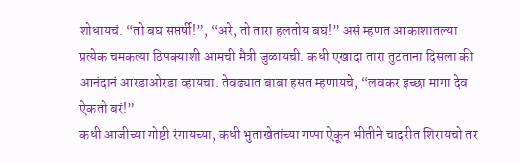शोधायचं. “तो बघ सप्तर्षी!”, “अरे, तो तारा हलतोय बघ!” असं म्हणत आकाशातल्या प्रत्येक चमकत्या ठिपक्याशी आमची मैत्री जुळायची. कधी एखादा तारा तुटताना दिसला की आनंदानं आरडाओरडा व्हायचा. तेवढ्यात बाबा हसत म्हणायचे, “लवकर इच्छा मागा देव ऐकतो बरं!”
कधी आजीच्या गोष्टी रंगायच्या, कधी भुताखेतांच्या गप्पा ऐकून भीतीने चादरीत शिरायचो तर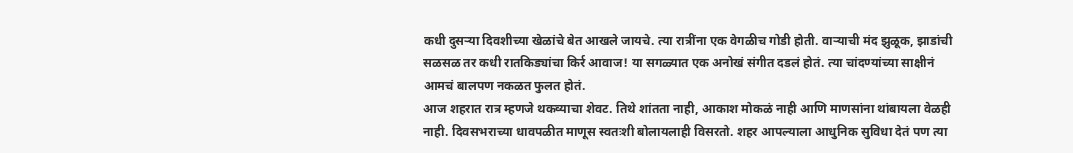कधी दुसऱ्या दिवशीच्या खेळांचे बेत आखले जायचे. त्या रात्रींना एक वेगळीच गोडी होती. वाऱ्याची मंद झुळूक, झाडांची सळसळ तर कधी रातकिड्यांचा किर्र आवाज! या सगळ्यात एक अनोखं संगीत दडलं होतं. त्या चांदण्यांच्या साक्षीनं आमचं बालपण नकळत फुलत होतं.
आज शहरात रात्र म्हणजे थकव्याचा शेवट. तिथे शांतता नाही, आकाश मोकळं नाही आणि माणसांना थांबायला वेळही नाही. दिवसभराच्या धावपळीत माणूस स्वतःशी बोलायलाही विसरतो. शहर आपल्याला आधुनिक सुविधा देतं पण त्या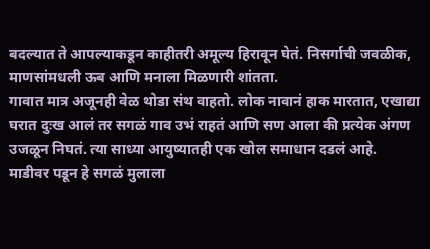बदल्यात ते आपल्याकडून काहीतरी अमूल्य हिरावून घेतं. निसर्गाची जवळीक, माणसांमधली ऊब आणि मनाला मिळणारी शांतता.
गावात मात्र अजूनही वेळ थोडा संथ वाहतो. लोक नावानं हाक मारतात, एखाद्या घरात दुःख आलं तर सगळं गाव उभं राहतं आणि सण आला की प्रत्येक अंगण उजळून निघतं. त्या साध्या आयुष्यातही एक खोल समाधान दडलं आहे.
माडीवर पडून हे सगळं मुलाला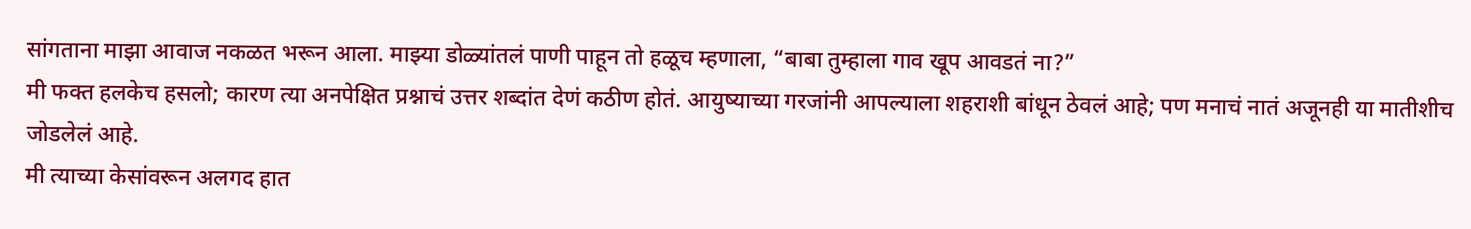सांगताना माझा आवाज नकळत भरून आला. माझ्या डोळ्यांतलं पाणी पाहून तो हळूच म्हणाला, “बाबा तुम्हाला गाव खूप आवडतं ना?”
मी फक्त हलकेच हसलो; कारण त्या अनपेक्षित प्रश्नाचं उत्तर शब्दांत देणं कठीण होतं. आयुष्याच्या गरजांनी आपल्याला शहराशी बांधून ठेवलं आहे; पण मनाचं नातं अजूनही या मातीशीच जोडलेलं आहे.
मी त्याच्या केसांवरून अलगद हात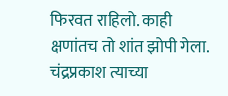फिरवत राहिलो. काही क्षणांतच तो शांत झोपी गेला. चंद्रप्रकाश त्याच्या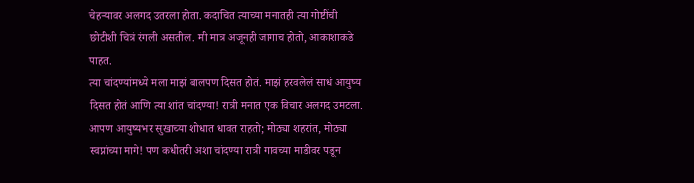चेहऱ्यावर अलगद उतरला होता. कदाचित त्याच्या मनातही त्या गोष्टींची छोटीशी चित्रं रंगली असतील. मी मात्र अजूनही जागाच होतो, आकाशाकडे पाहत.
त्या चांदण्यांमध्ये मला माझं बालपण दिसत होतं. माझं हरवलेलं साधं आयुष्य दिसत होतं आणि त्या शांत चांदण्या! रात्री मनात एक विचार अलगद उमटला. आपण आयुष्यभर सुखाच्या शोधात धावत राहतो; मोठ्या शहरांत, मोठ्या स्वप्नांच्या मागे! पण कधीतरी अशा चांदण्या रात्री गावच्या माडीवर पडून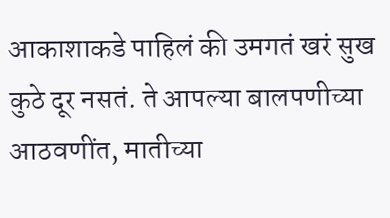आकाशाकडे पाहिलं की उमगतं खरं सुख कुठे दूर नसतं. ते आपल्या बालपणीच्या आठवणींत, मातीच्या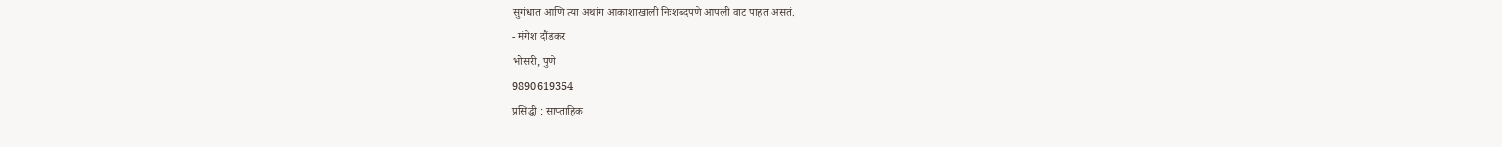सुगंधात आणि त्या अथांग आकाशाखाली निःशब्दपणे आपली वाट पाहत असतं.
- मंगेश दौंडकर
भोसरी, पुणे
9890619354
प्रसिद्धी : साप्ताहिक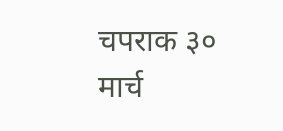चपराक ३० मार्च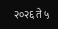२०२६ ते ५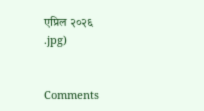एप्रिल २०२६
.jpg)


Comments